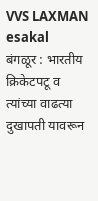VVS LAXMAN
esakal
बंगळूर : भारतीय क्रिकेटपटू व त्यांच्या वाढत्या दुखापती यावरून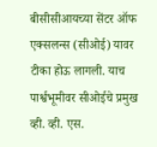बीसीसीआयच्या सेंटर ऑफ एक्सलन्स (सीओई) यावर टीका होऊ लागली. याच पार्श्वभूमीवर सीओईचे प्रमुख व्ही. व्ही. एस.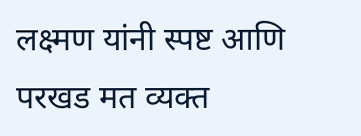लक्ष्मण यांनी स्पष्ट आणि परखड मत व्यक्त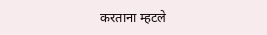करताना म्हटले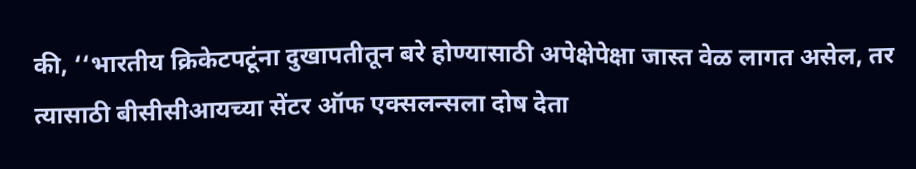की, ‘‘भारतीय क्रिकेटपटूंना दुखापतीतून बरे होण्यासाठी अपेक्षेपेक्षा जास्त वेळ लागत असेल, तर त्यासाठी बीसीसीआयच्या सेंटर ऑफ एक्सलन्सला दोष देता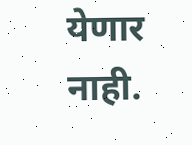येणार नाही.